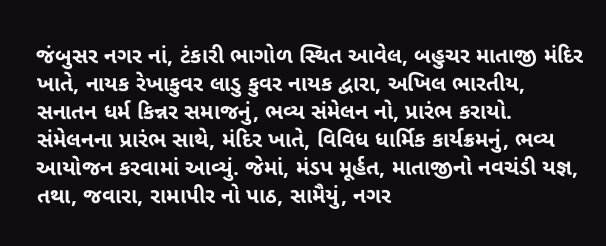જંબુસર નગર નાં, ટંકારી ભાગોળ સ્થિત આવેલ, બહુચર માતાજી મંદિર ખાતે, નાયક રેખાકુવર લાડુ કુવર નાયક દ્વારા, અખિલ ભારતીય, સનાતન ધર્મ કિન્નર સમાજનું, ભવ્ય સંમેલન નો, પ્રારંભ કરાયો. સંમેલનના પ્રારંભ સાથે, મંદિર ખાતે, વિવિધ ધાર્મિક કાર્યક્રમનું, ભવ્ય આયોજન કરવામાં આવ્યું. જેમાં, મંડપ મૂર્હત, માતાજીનો નવચંડી યજ્ઞ, તથા, જવારા, રામાપીર નો પાઠ, સામૈયું, નગર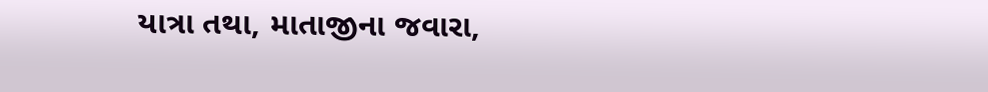યાત્રા તથા, માતાજીના જવારા,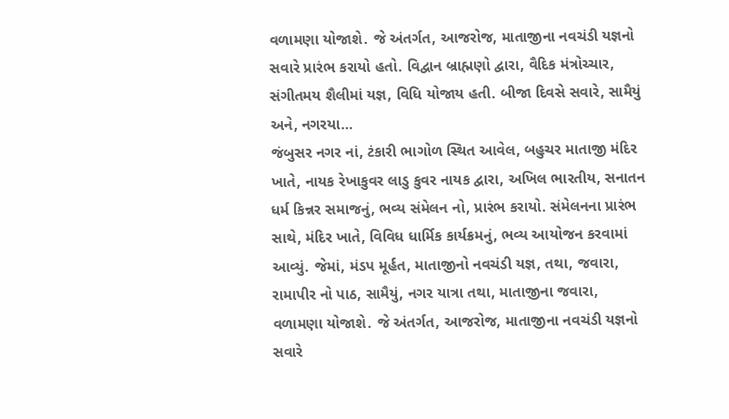વળામણા યોજાશે. જે અંતર્ગત, આજરોજ, માતાજીના નવચંડી યજ્ઞનો સવારે પ્રારંભ કરાયો હતો. વિદ્વાન બ્રાહ્મણો દ્વારા, વૈદિક મંત્રોચ્ચાર, સંગીતમય શૈલીમાં યજ્ઞ, વિધિ યોજાય હતી. બીજા દિવસે સવારે, સામૈયું અને, નગરયા...
જંબુસર નગર નાં, ટંકારી ભાગોળ સ્થિત આવેલ, બહુચર માતાજી મંદિર ખાતે, નાયક રેખાકુવર લાડુ કુવર નાયક દ્વારા, અખિલ ભારતીય, સનાતન ધર્મ કિન્નર સમાજનું, ભવ્ય સંમેલન નો, પ્રારંભ કરાયો. સંમેલનના પ્રારંભ સાથે, મંદિર ખાતે, વિવિધ ધાર્મિક કાર્યક્રમનું, ભવ્ય આયોજન કરવામાં આવ્યું. જેમાં, મંડપ મૂર્હત, માતાજીનો નવચંડી યજ્ઞ, તથા, જવારા, રામાપીર નો પાઠ, સામૈયું, નગર યાત્રા તથા, માતાજીના જવારા, વળામણા યોજાશે. જે અંતર્ગત, આજરોજ, માતાજીના નવચંડી યજ્ઞનો સવારે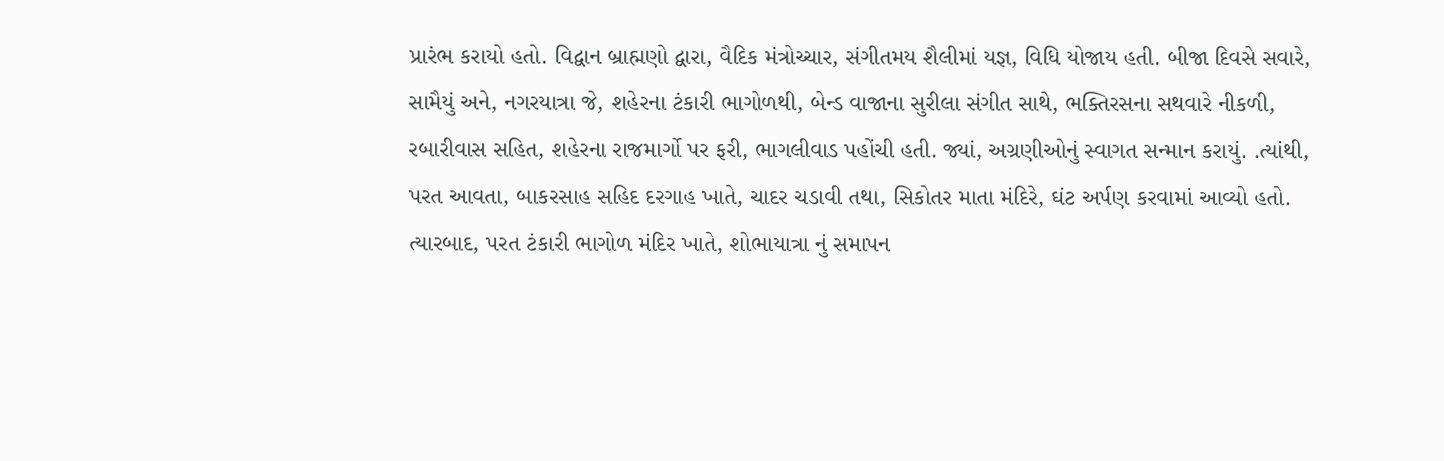પ્રારંભ કરાયો હતો. વિદ્વાન બ્રાહ્મણો દ્વારા, વૈદિક મંત્રોચ્ચાર, સંગીતમય શૈલીમાં યજ્ઞ, વિધિ યોજાય હતી. બીજા દિવસે સવારે, સામૈયું અને, નગરયાત્રા જે, શહેરના ટંકારી ભાગોળથી, બેન્ડ વાજાના સુરીલા સંગીત સાથે, ભક્તિરસના સથવારે નીકળી, રબારીવાસ સહિત, શહેરના રાજમાર્ગો પર ફરી, ભાગલીવાડ પહોંચી હતી. જ્યાં, અગ્રણીઓનું સ્વાગત સન્માન કરાયું. .ત્યાંથી, પરત આવતા, બાકરસાહ સહિદ દરગાહ ખાતે, ચાદર ચડાવી તથા, સિકોતર માતા મંદિરે, ઘંટ અર્પણ કરવામાં આવ્યો હતો. ત્યારબાદ, પરત ટંકારી ભાગોળ મંદિર ખાતે, શોભાયાત્રા નું સમાપન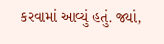કરવામાં આવ્યું હતું. જ્યાં,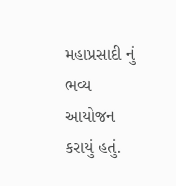મહાપ્રસાદી નું ભવ્ય આયોજન કરાયું હતું.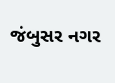જંબુસર નગર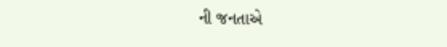ની જનતાએ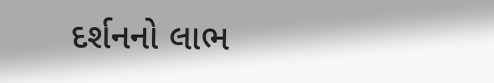દર્શનનો લાભ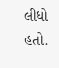લીધો હતો.